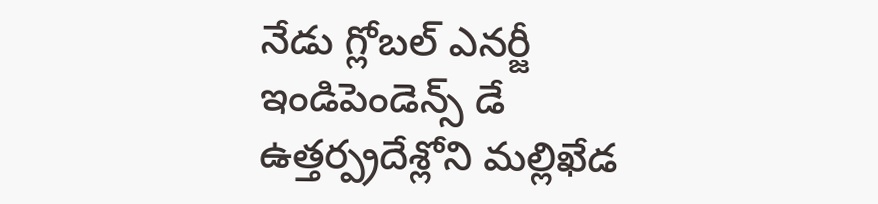నేడు గ్లోబల్ ఎనర్జీ ఇండిపెండెన్స్ డే
ఉత్తర్ప్రదేశ్లోని మల్లిఖేడ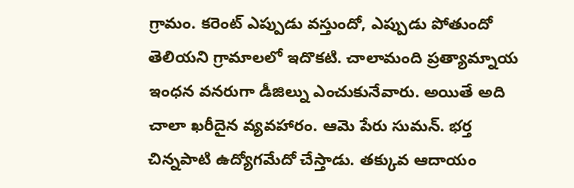గ్రామం. కరెంట్ ఎప్పుడు వస్తుందో, ఎప్పుడు పోతుందో తెలియని గ్రామాలలో ఇదొకటి. చాలామంది ప్రత్యామ్నాయ ఇంధన వనరుగా డీజిల్ను ఎంచుకునేవారు. అయితే అది చాలా ఖరీదైన వ్యవహారం. ఆమె పేరు సుమన్. భర్త చిన్నపాటి ఉద్యోగమేదో చేస్తాడు. తక్కువ ఆదాయం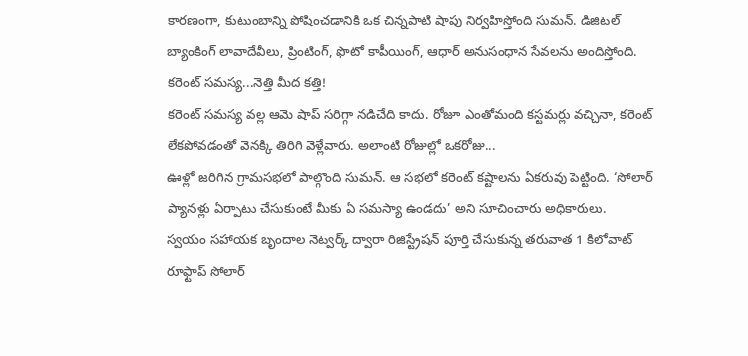కారణంగా, కుటుంబాన్ని పోషించడానికి ఒక చిన్నపాటి షాపు నిర్వహిస్తోంది సుమన్. డిజిటల్ బ్యాంకింగ్ లావాదేవీలు, ప్రింటింగ్, ఫొటో కాపీయింగ్, ఆధార్ అనుసంధాన సేవలను అందిస్తోంది. కరెంట్ సమస్య...నెత్తి మీద కత్తి!
కరెంట్ సమస్య వల్ల ఆమె షాప్ సరిగ్గా నడిచేది కాదు. రోజూ ఎంతోమంది కస్టమర్లు వచ్చినా, కరెంట్ లేకపోవడంతో వెనక్కి తిరిగి వెళ్లేవారు. అలాంటి రోజుల్లో ఒకరోజు...
ఊళ్లో జరిగిన గ్రామసభలో పాల్గొంది సుమన్. ఆ సభలో కరెంట్ కష్టాలను ఏకరువు పెట్టింది. ‘సోలార్ ప్యానళ్లు ఏర్పాటు చేసుకుంటే మీకు ఏ సమస్యా ఉండదు’ అని సూచించారు అధికారులు.
స్వయం సహాయక బృందాల నెట్వర్క్ ద్వారా రిజిస్ట్రేషన్ పూర్తి చేసుకున్న తరువాత 1 కిలోవాట్ రూఫ్టాప్ సోలార్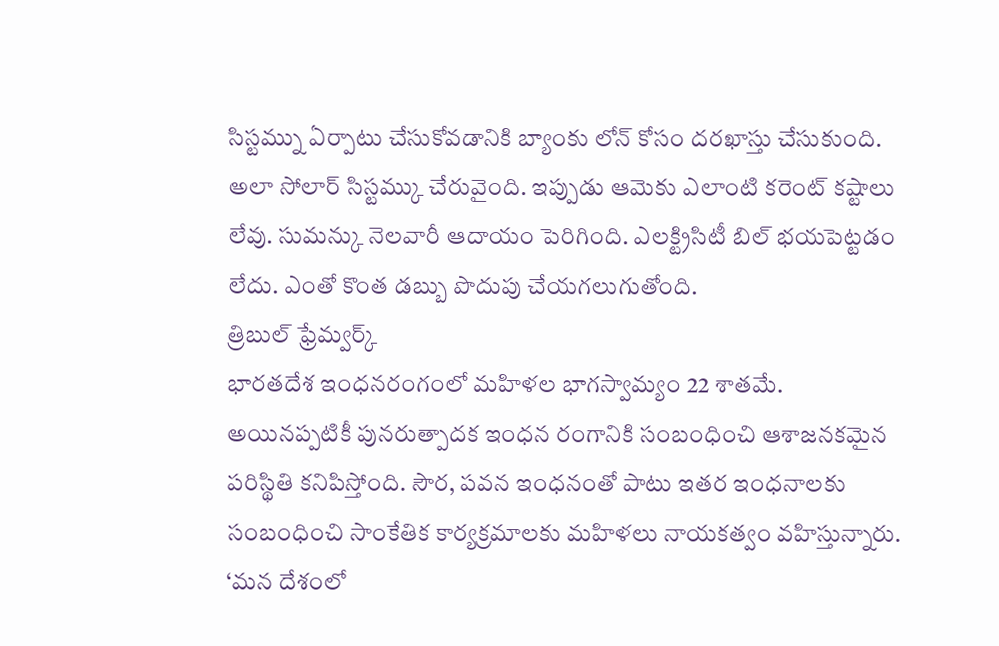సిస్టమ్ను ఏర్పాటు చేసుకోవడానికి బ్యాంకు లోన్ కోసం దరఖాస్తు చేసుకుంది. అలా సోలార్ సిస్టమ్కు చేరువైంది. ఇప్పుడు ఆమెకు ఎలాంటి కరెంట్ కష్టాలు లేవు. సుమన్కు నెలవారీ ఆదాయం పెరిగింది. ఎలక్ట్రిసిటీ బిల్ భయపెట్టడం లేదు. ఎంతో కొంత డబ్బు పొదుపు చేయగలుగుతోంది.
త్రిబుల్ ఫ్రేమ్వర్క్
భారతదేశ ఇంధనరంగంలో మహిళల భాగస్వామ్యం 22 శాతమే. అయినప్పటికీ పునరుత్పాదక ఇంధన రంగానికి సంబంధించి ఆశాజనకమైన పరిస్థితి కనిపిస్తోంది. సౌర, పవన ఇంధనంతో పాటు ఇతర ఇంధనాలకు సంబంధించి సాంకేతిక కార్యక్రమాలకు మహిళలు నాయకత్వం వహిస్తున్నారు.
‘మన దేశంలో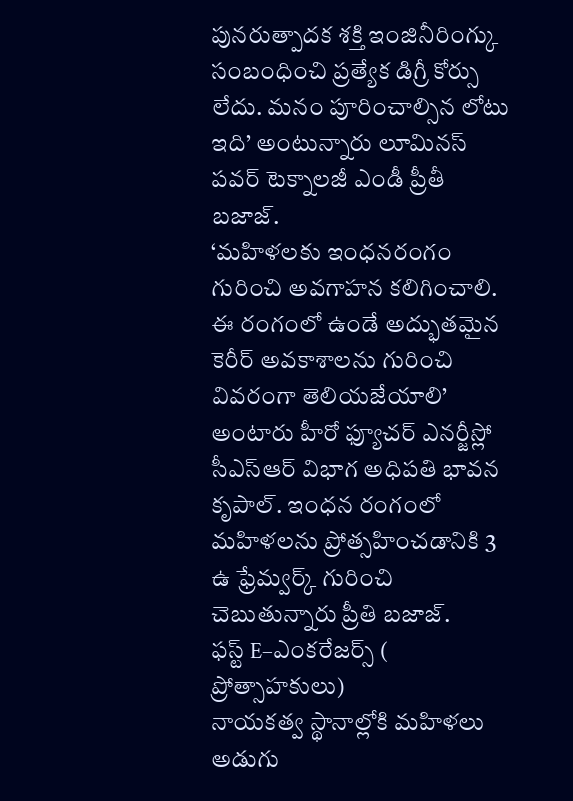పునరుత్పాదక శక్తి ఇంజినీరింగ్కు సంబంధించి ప్రత్యేక డిగ్రీ కోర్సు లేదు. మనం పూరించాల్సిన లోటు ఇది’ అంటున్నారు లూమినస్ పవర్ టెక్నాలజీ ఎండీ ప్రీతీ బజాజ్.
‘మహిళలకు ఇంధనరంగం గురించి అవగాహన కలిగించాలి. ఈ రంగంలో ఉండే అద్భుతమైన కెరీర్ అవకాశాలను గురించి వివరంగా తెలియజేయాలి’ అంటారు హీరో ఫ్యూచర్ ఎనర్జీస్లో సీఎస్ఆర్ విభాగ అధిపతి భావన కృపాల్. ఇంధన రంగంలో మహిళలను ప్రోత్సహించడానికి 3 ఉ ఫ్రేమ్వర్క్ గురించి చెబుతున్నారు ప్రీతి బజాజ్.
ఫస్ట్ E–ఎంకరేజర్స్ ( ప్రోత్సాహకులు)
నాయకత్వ స్థానాల్లోకి మహిళలు అడుగు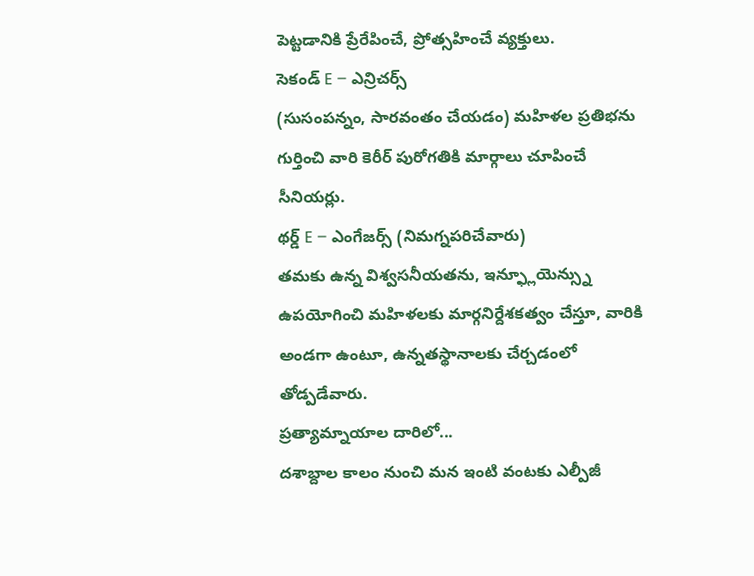పెట్టడానికి ప్రేరేపించే, ప్రోత్సహించే వ్యక్తులు.
సెకండ్ E – ఎన్రిచర్స్
(సుసంపన్నం, సారవంతం చేయడం) మహిళల ప్రతిభను గుర్తించి వారి కెరీర్ పురోగతికి మార్గాలు చూపించే సీనియర్లు.
థర్డ్ E – ఎంగేజర్స్ (నిమగ్నపరిచేవారు)
తమకు ఉన్న విశ్వసనీయతను, ఇన్ఫ్లూయెన్స్ను ఉపయోగించి మహిళలకు మార్గనిర్దేశకత్వం చేస్తూ, వారికి అండగా ఉంటూ, ఉన్నతస్థానాలకు చేర్చడంలో తోడ్పడేవారు.
ప్రత్యామ్నాయాల దారిలో...
దశాబ్దాల కాలం నుంచి మన ఇంటి వంటకు ఎల్పీజీ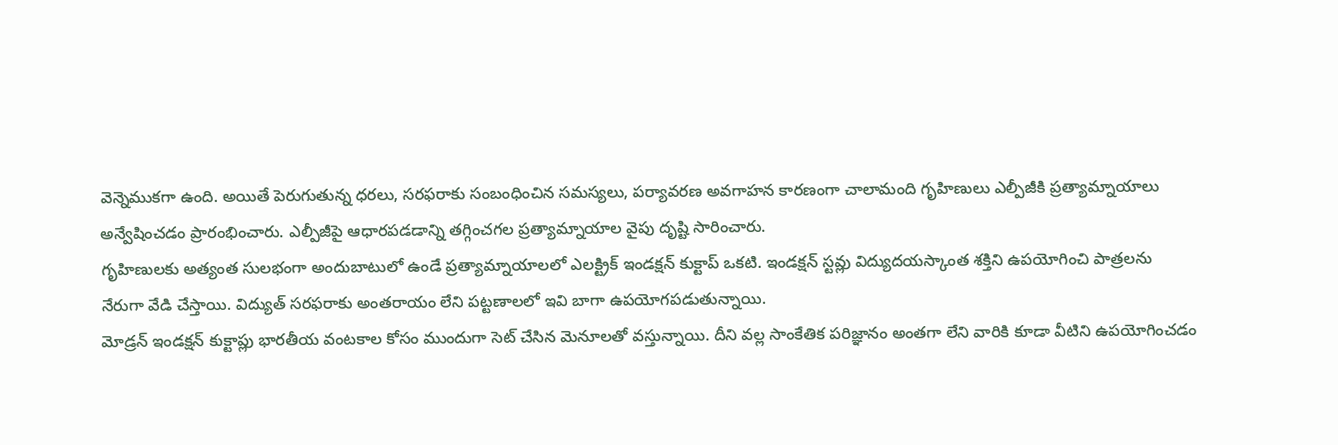వెన్నెముకగా ఉంది. అయితే పెరుగుతున్న ధరలు, సరఫరాకు సంబంధించిన సమస్యలు, పర్యావరణ అవగాహన కారణంగా చాలామంది గృహిణులు ఎల్పీజీకి ప్రత్యామ్నాయాలు అన్వేషించడం ప్రారంభించారు. ఎల్పీజీపై ఆధారపడడాన్ని తగ్గించగల ప్రత్యామ్నాయాల వైపు దృష్టి సారించారు.
గృహిణులకు అత్యంత సులభంగా అందుబాటులో ఉండే ప్రత్యామ్నాయాలలో ఎలక్ట్రిక్ ఇండక్షన్ కుక్టాప్ ఒకటి. ఇండక్షన్ స్టవ్లు విద్యుదయస్కాంత శక్తిని ఉపయోగించి పాత్రలను నేరుగా వేడి చేస్తాయి. విద్యుత్ సరఫరాకు అంతరాయం లేని పట్టణాలలో ఇవి బాగా ఉపయోగపడుతున్నాయి.
మోడ్రన్ ఇండక్షన్ కుక్టాప్లు భారతీయ వంటకాల కోసం ముందుగా సెట్ చేసిన మెనూలతో వస్తున్నాయి. దీని వల్ల సాంకేతిక పరిజ్ఞానం అంతగా లేని వారికి కూడా వీటిని ఉపయోగించడం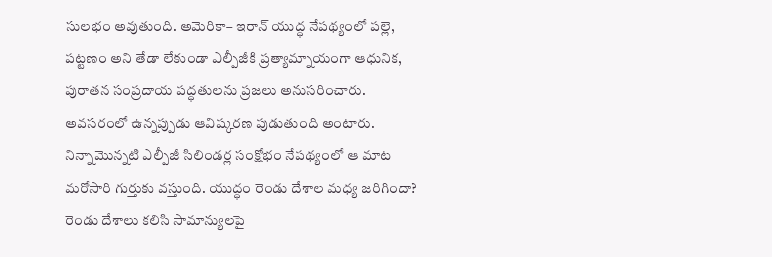సులభం అవుతుంది. అమెరికా– ఇరాన్ యుద్ధ నేపథ్యంలో పల్లె, పట్టణం అని తేడా లేకుండా ఎల్పీజీకి ప్రత్యామ్నాయంగా ఆధునిక, పురాతన సంప్రదాయ పద్ధతులను ప్రజలు అనుసరించారు.
అవసరంలో ఉన్నప్పుడు ఆవిష్కరణ పుడుతుంది అంటారు. నిన్నామొన్నటి ఎల్పీజీ సిలిండర్ల సంక్షోభం నేపథ్యంలో ఆ మాట మరోసారి గుర్తుకు వస్తుంది. యుద్ధం రెండు దేశాల మధ్య జరిగిందా? రెండు దేశాలు కలిసి సామాన్యులపై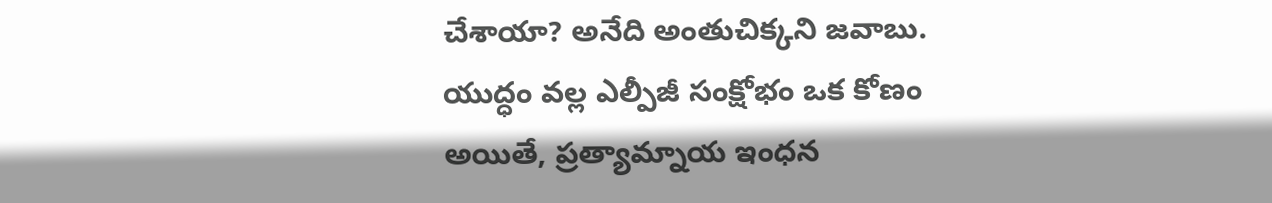చేశాయా? అనేది అంతుచిక్కని జవాబు. యుద్ధం వల్ల ఎల్పీజీ సంక్షోభం ఒక కోణం అయితే, ప్రత్యామ్నాయ ఇంధన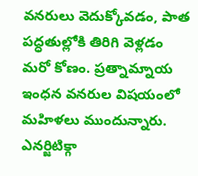వనరులు వెదుక్కోవడం, పాత పద్ధతుల్లోకి తిరిగి వెళ్లడం మరో కోణం. ప్రత్నామ్నాయ ఇంధన వనరుల విషయంలో మహిళలు ముందున్నారు. ఎనర్జిటిక్గా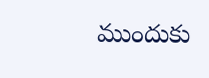ముందుకు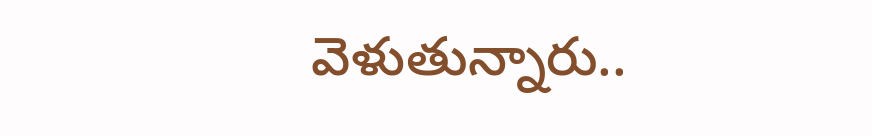వెళుతున్నారు..